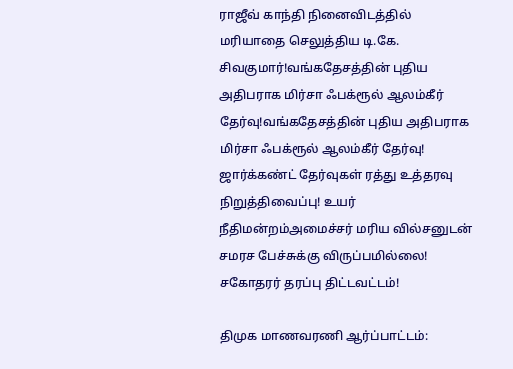ராஜீவ் காந்தி நினைவிடத்தில் மரியாதை செலுத்திய டி.கே. சிவகுமார்!வங்கதேசத்தின் புதிய அதிபராக மிர்சா ஃபக்ரூல் ஆலம்கீர் தேர்வு!வங்கதேசத்தின் புதிய அதிபராக மிர்சா ஃபக்ரூல் ஆலம்கீர் தேர்வு! ஜார்க்கண்ட் தேர்வுகள் ரத்து உத்தரவு நிறுத்திவைப்பு! உயர் நீதிமன்றம்அமைச்சர் மரிய வில்சனுடன் சமரச பேச்சுக்கு விருப்பமில்லை! சகோதரர் தரப்பு திட்டவட்டம்!

திமுக மாணவரணி ஆர்ப்பாட்டம்: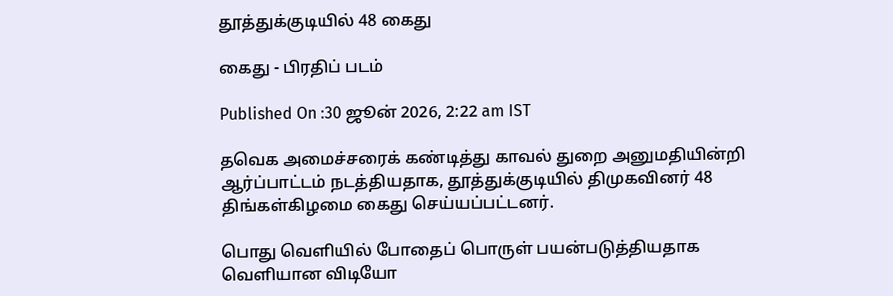தூத்துக்குடியில் 48 கைது

கைது - பிரதிப் படம்

Published On :30 ஜூன் 2026, 2:22 am IST

தவெக அமைச்சரைக் கண்டித்து காவல் துறை அனுமதியின்றி ஆர்ப்பாட்டம் நடத்தியதாக, தூத்துக்குடியில் திமுகவினர் 48 திங்கள்கிழமை கைது செய்யப்பட்டனர்.

பொது வெளியில் போதைப் பொருள் பயன்படுத்தியதாக வெளியான விடியோ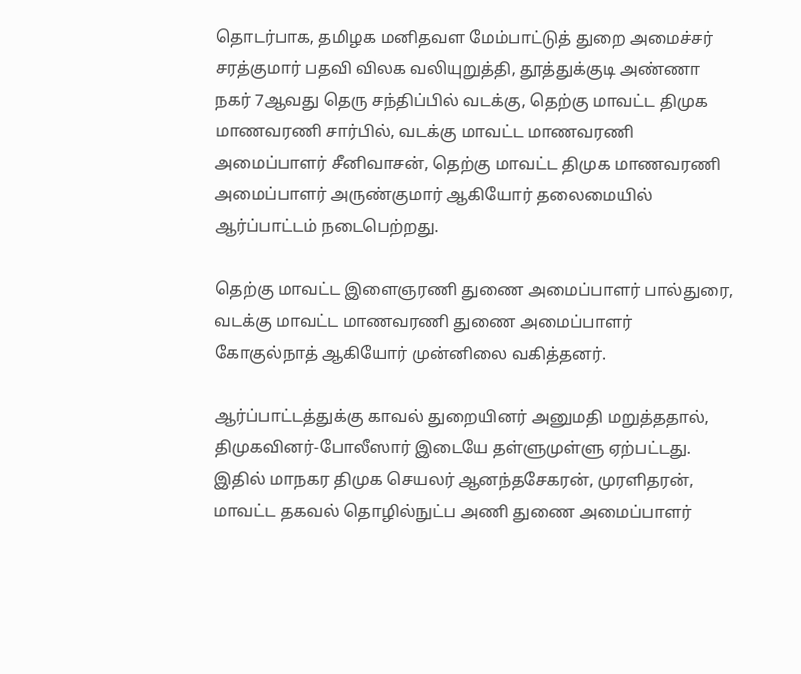தொடர்பாக, தமிழக மனிதவள மேம்பாட்டுத் துறை அமைச்சர் சரத்குமார் பதவி விலக வலியுறுத்தி, தூத்துக்குடி அண்ணா நகர் 7ஆவது தெரு சந்திப்பில் வடக்கு, தெற்கு மாவட்ட திமுக மாணவரணி சார்பில், வடக்கு மாவட்ட மாணவரணி அமைப்பாளர் சீனிவாசன், தெற்கு மாவட்ட திமுக மாணவரணி அமைப்பாளர் அருண்குமார் ஆகியோர் தலைமையில் ஆர்ப்பாட்டம் நடைபெற்றது.

தெற்கு மாவட்ட இளைஞரணி துணை அமைப்பாளர் பால்துரை, வடக்கு மாவட்ட மாணவரணி துணை அமைப்பாளர் கோகுல்நாத் ஆகியோர் முன்னிலை வகித்தனர்.

ஆர்ப்பாட்டத்துக்கு காவல் துறையினர் அனுமதி மறுத்ததால், திமுகவினர்-போலீஸார் இடையே தள்ளுமுள்ளு ஏற்பட்டது. இதில் மாநகர திமுக செயலர் ஆனந்தசேகரன், முரளிதரன், மாவட்ட தகவல் தொழில்நுட்ப அணி துணை அமைப்பாளர்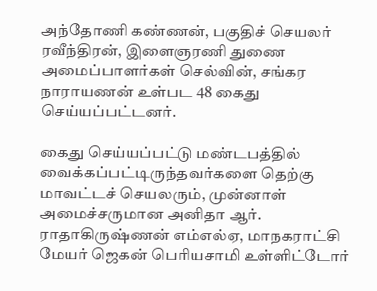அந்தோணி கண்ணன், பகுதிச் செயலர் ரவீந்திரன், இளைஞரணி துணை அமைப்பாளர்கள் செல்வின், சங்கர நாராயணன் உள்பட 48 கைது செய்யப்பட்டனர்.

கைது செய்யப்பட்டு மண்டபத்தில் வைக்கப்பட்டிருந்தவர்களை தெற்கு மாவட்டச் செயலரும், முன்னாள் அமைச்சருமான அனிதா ஆர். ராதாகிருஷ்ணன் எம்எல்ஏ, மாநகராட்சி மேயர் ஜெகன் பெரியசாமி உள்ளிட்டோர்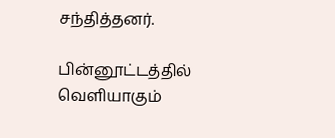சந்தித்தனர்.

பின்னூட்டத்தில் வெளியாகும்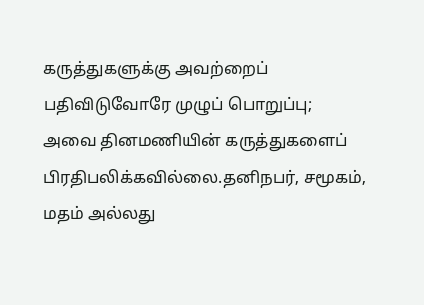கருத்துகளுக்கு அவற்றைப் பதிவிடுவோரே முழுப் பொறுப்பு; அவை தினமணியின் கருத்துகளைப் பிரதிபலிக்கவில்லை.தனிநபர், சமூகம், மதம் அல்லது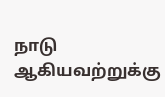நாடு ஆகியவற்றுக்கு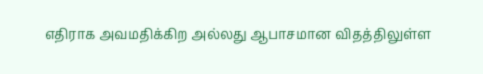எதிராக அவமதிக்கிற அல்லது ஆபாசமான விதத்திலுள்ள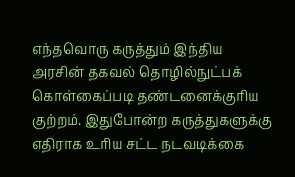எந்தவொரு கருத்தும் இந்திய அரசின் தகவல் தொழில்நுட்பக் கொள்கைப்படி தண்டனைக்குரிய குற்றம். இதுபோன்ற கருத்துகளுக்கு எதிராக உரிய சட்ட நடவடிக்கை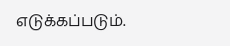எடுக்கப்படும்.